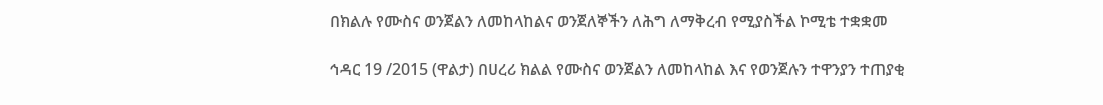በክልሉ የሙስና ወንጀልን ለመከላከልና ወንጀለኞችን ለሕግ ለማቅረብ የሚያስችል ኮሚቴ ተቋቋመ

ኅዳር 19 /2015 (ዋልታ) በሀረሪ ክልል የሙስና ወንጀልን ለመከላከል እና የወንጀሉን ተዋንያን ተጠያቂ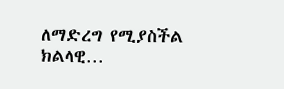ለማድረግ የሚያስችል ክልላዊ…